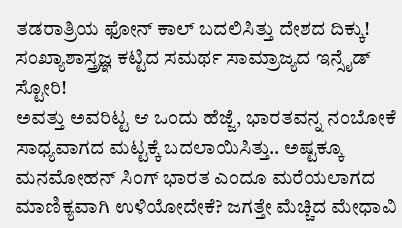ತಡರಾತ್ರಿಯ ಫೋನ್ ಕಾಲ್ ಬದಲಿಸಿತ್ತು ದೇಶದ ದಿಕ್ಕು! ಸಂಖ್ಯಾಶಾಸ್ತ್ರಜ್ಞ ಕಟ್ಟಿದ ಸಮರ್ಥ ಸಾಮ್ರಾಜ್ಯದ ಇನ್ಸೈಡ್ ಸ್ಟೋರಿ!
ಅವತ್ತು ಅವರಿಟ್ಟ ಆ ಒಂದು ಹೆಜ್ಜೆ, ಭಾರತವನ್ನ ನಂಬೋಕೆ ಸಾಧ್ಯವಾಗದ ಮಟ್ಟಕ್ಕೆ ಬದಲಾಯಿಸಿತ್ತು.. ಅಷ್ಟಕ್ಕೂ ಮನಮೋಹನ್ ಸಿಂಗ್ ಭಾರತ ಎಂದೂ ಮರೆಯಲಾಗದ ಮಾಣಿಕ್ಯವಾಗಿ ಉಳಿಯೋದೇಕೆ? ಜಗತ್ತೇ ಮೆಚ್ಚಿದ ಮೇಧಾವಿ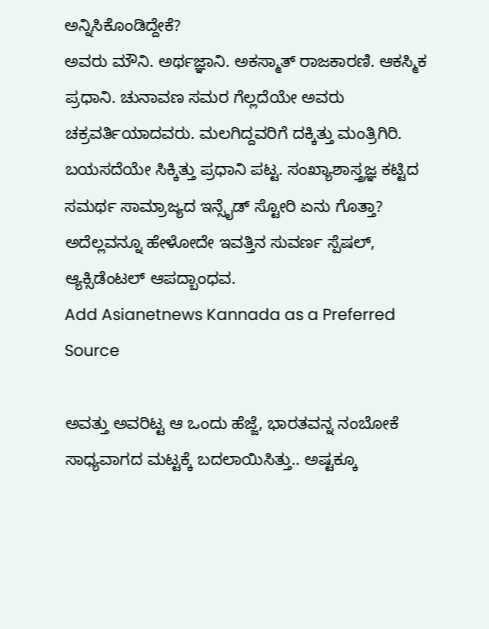ಅನ್ನಿಸಿಕೊಂಡಿದ್ದೇಕೆ?
ಅವರು ಮೌನಿ. ಅರ್ಥಜ್ಞಾನಿ. ಅಕಸ್ಮಾತ್ ರಾಜಕಾರಣಿ. ಆಕಸ್ಮಿಕ ಪ್ರಧಾನಿ. ಚುನಾವಣ ಸಮರ ಗೆಲ್ಲದೆಯೇ ಅವರು ಚಕ್ರವರ್ತಿಯಾದವರು. ಮಲಗಿದ್ದವರಿಗೆ ದಕ್ಕಿತ್ತು ಮಂತ್ರಿಗಿರಿ. ಬಯಸದೆಯೇ ಸಿಕ್ಕಿತ್ತು ಪ್ರಧಾನಿ ಪಟ್ಟ. ಸಂಖ್ಯಾಶಾಸ್ತ್ರಜ್ಞ ಕಟ್ಟಿದ ಸಮರ್ಥ ಸಾಮ್ರಾಜ್ಯದ ಇನ್ಸೈಡ್ ಸ್ಟೋರಿ ಏನು ಗೊತ್ತಾ? ಅದೆಲ್ಲವನ್ನೂ ಹೇಳೋದೇ ಇವತ್ತಿನ ಸುವರ್ಣ ಸ್ಪೆಷಲ್, ಆ್ಯಕ್ಸಿಡೆಂಟಲ್ ಆಪದ್ಬಾಂಧವ.
Add Asianetnews Kannada as a Preferred Source

ಅವತ್ತು ಅವರಿಟ್ಟ ಆ ಒಂದು ಹೆಜ್ಜೆ, ಭಾರತವನ್ನ ನಂಬೋಕೆ ಸಾಧ್ಯವಾಗದ ಮಟ್ಟಕ್ಕೆ ಬದಲಾಯಿಸಿತ್ತು.. ಅಷ್ಟಕ್ಕೂ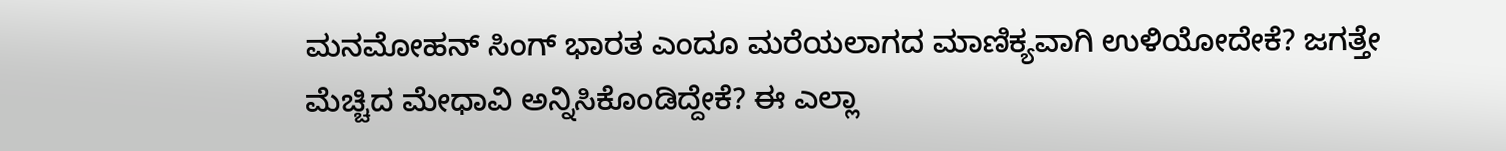ಮನಮೋಹನ್ ಸಿಂಗ್ ಭಾರತ ಎಂದೂ ಮರೆಯಲಾಗದ ಮಾಣಿಕ್ಯವಾಗಿ ಉಳಿಯೋದೇಕೆ? ಜಗತ್ತೇ ಮೆಚ್ಚಿದ ಮೇಧಾವಿ ಅನ್ನಿಸಿಕೊಂಡಿದ್ದೇಕೆ? ಈ ಎಲ್ಲಾ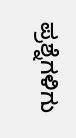ಪ್ರಶ್ನೆಗಳಿಗು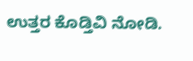ಉತ್ತರ ಕೊಡ್ತಿವಿ ನೋಡಿ.